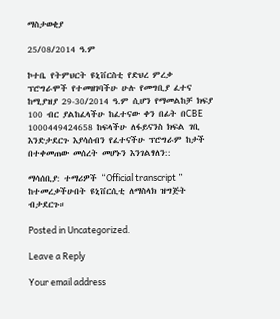ማስታወቂያ

25/08/2014 ዓ.ም

ኮተቤ የትምህርት ዩኒቨርስቲ የድህረ ምረቃ ፕሮግራሞች የተመዘገባችሁ ሁሉ የመግቢያ ፈተና ከሚያዝያ 29-30/2014 ዓ.ም ሲሆን የማመልከቻ ክፍያ 100 ብር ያልከፈላችሁ ከፈተናው ቀን በፊት በCBE 1000449424658 ከፍላችሁ ለፋይናንስ ክፍል ገቢ እንድታደርጉ እያሳሰብን የፈተናችሁ ፕሮግራም ከታች በተቀመጠው መሰረት መሆኑን እንገልፃለን::

ማሳሰቢያ: ተማሪዎች “Official transcript ” ከተመረቃችሁበት ዩኒቨርሲቲ ለማስላክ ዝግጅት ብታደርጉ።

Posted in Uncategorized.

Leave a Reply

Your email address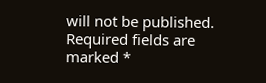will not be published. Required fields are marked *